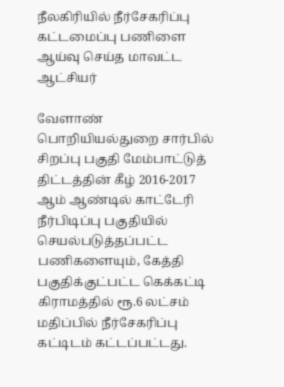நீலகிரியில் நீர்சேகரிப்பு கட்டமைப்பு பணிளை ஆய்வு செய்த மாவட்ட ஆட்சியர்

வேளாண் பொறியியல்துறை சார்பில் சிறப்பு பகுதி மேம்பாட்டுத் திட்டத்தின் கீழ் 2016-2017 ஆம் ஆண்டில் காட்டேரி நீர்பிடிப்பு பகுதியில் செயல்படுத்தப்பட்ட பணிகளையும், கேத்தி பகுதிக்குட்பட்ட கெக்கட்டி கிராமத்தில் ரூ.6 லட்சம் மதிப்பில் நீர்சேகரிப்பு கட்டிடம் கட்டப்பட்டது.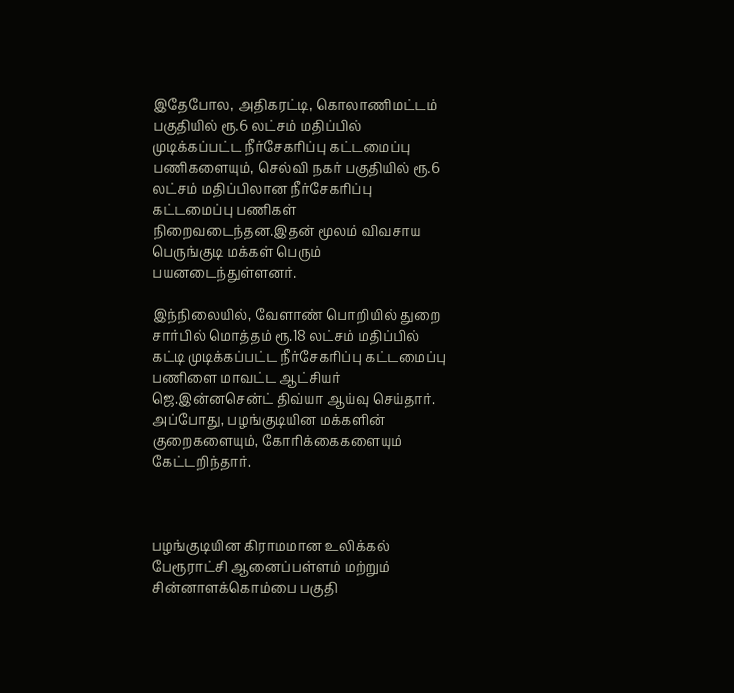இதேபோல, அதிகரட்டி, கொலாணிமட்டம் பகுதியில் ரூ.6 லட்சம் மதிப்பில் முடிக்கப்பட்ட நீர்சேகரிப்பு கட்டமைப்பு பணிகளையும், செல்வி நகர் பகுதியில் ரூ.6 லட்சம் மதிப்பிலான நீர்சேகரிப்பு கட்டமைப்பு பணிகள் நிறைவடைந்தன.இதன் மூலம் விவசாய பெருங்குடி மக்கள் பெரும் பயனடைந்துள்ளனர்.

இந்நிலையில், வேளாண் பொறியில் துறை சார்பில் மொத்தம் ரூ.18 லட்சம் மதிப்பில் கட்டி முடிக்கப்பட்ட நீர்சேகரிப்பு கட்டமைப்பு பணிளை மாவட்ட ஆட்சியர் ஜெ.இன்னசென்ட் திவ்யா ஆய்வு செய்தார். அப்போது, பழங்குடியின மக்களின் குறைகளையும், கோரிக்கைகளையும் கேட்டறிந்தார்.



பழங்குடியின கிராமமான உலிக்கல் பேரூராட்சி ஆனைப்பள்ளம் மற்றும் சின்னாளக்கொம்பை பகுதி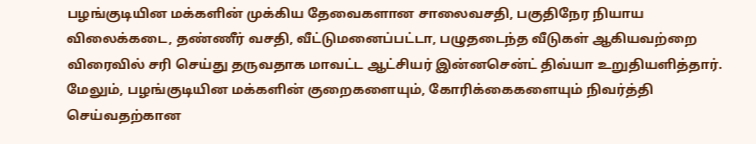பழங்குடியின மக்களின் முக்கிய தேவைகளான சாலைவசதி, பகுதிநேர நியாய விலைக்கடை, தண்ணீர் வசதி, வீட்டுமனைப்பட்டா, பழுதடைந்த வீடுகள் ஆகியவற்றை விரைவில் சரி செய்து தருவதாக மாவட்ட ஆட்சியர் இன்னசென்ட் திவ்யா உறுதியளித்தார். மேலும், பழங்குடியின மக்களின் குறைகளையும், கோரிக்கைகளையும் நிவர்த்தி செய்வதற்கான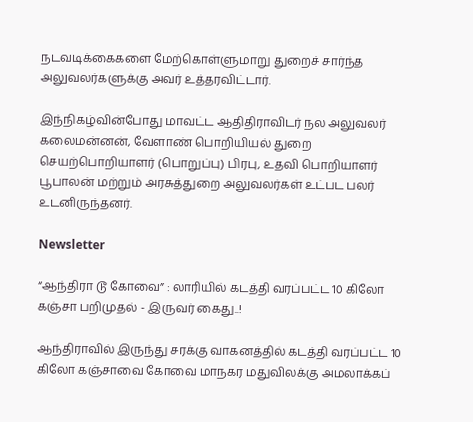நடவடிக்கைகளை மேற்கொள்ளுமாறு துறைச் சார்ந்த அலுவலர்களுக்கு அவர் உத்தரவிட்டார்.

இந்நிகழ்வின்போது மாவட்ட ஆதிதிராவிடர் நல அலுவலர் கலைமன்னன், வேளாண் பொறியியல் துறை செயற்பொறியாளர் (பொறுப்பு) பிரபு, உதவி பொறியாளர் பூபாலன் மற்றும் அரசுத்துறை அலுவலர்கள் உட்பட பலர் உடனிருந்தனர்.

Newsletter

“ஆந்திரா டூ கோவை” : லாரியில் கடத்தி வரப்பட்ட 10 கிலோ கஞ்சா பறிமுதல் - இருவர் கைது..!

ஆந்திராவில் இருந்து சரக்கு வாகனத்தில் கடத்தி வரப்பட்ட 10 கிலோ கஞ்சாவை கோவை மாநகர மதுவிலக்கு அமலாக்கப்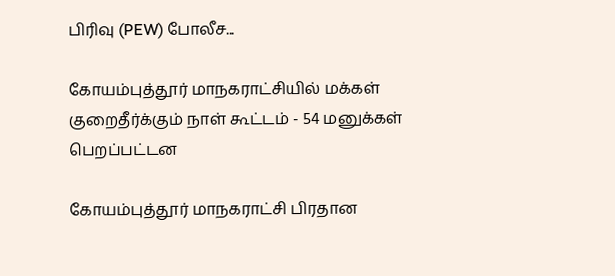பிரிவு (PEW) போலீச...

கோயம்புத்தூர் மாநகராட்சியில் மக்கள் குறைதீர்க்கும் நாள் கூட்டம் - 54 மனுக்கள் பெறப்பட்டன

கோயம்புத்தூர் மாநகராட்சி பிரதான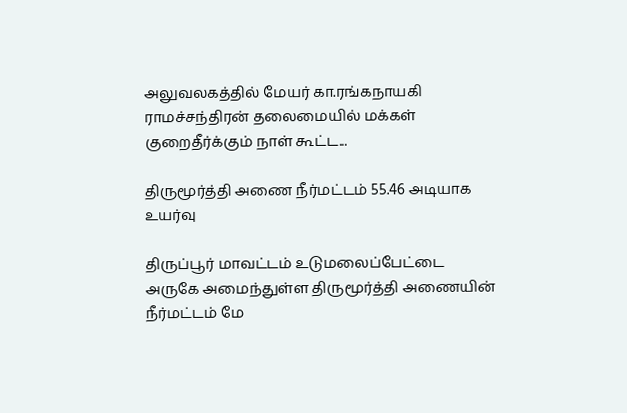அலுவலகத்தில் மேயர் கா.ரங்கநாயகி ராமச்சந்திரன் தலைமையில் மக்கள் குறைதீர்க்கும் நாள் கூட்ட...

திருமூர்த்தி அணை நீர்மட்டம் 55.46 அடியாக உயர்வு

திருப்பூர் மாவட்டம் உடுமலைப்பேட்டை அருகே அமைந்துள்ள திருமூர்த்தி அணையின் நீர்மட்டம் மே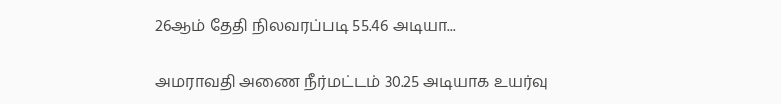26ஆம் தேதி நிலவரப்படி 55.46 அடியா...

அமராவதி அணை நீர்மட்டம் 30.25 அடியாக உயர்வு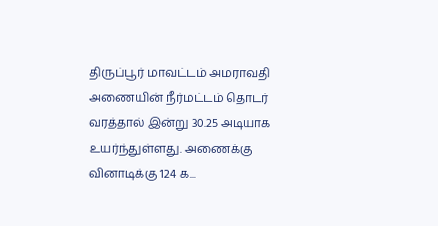திருப்பூர் மாவட்டம் அமராவதி அணையின் நீர்மட்டம் தொடர் வரத்தால் இன்று 30.25 அடியாக உயர்ந்துள்ளது. அணைக்கு வினாடிக்கு 124 க...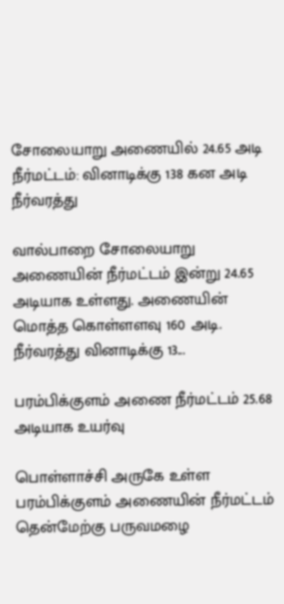சோலையாறு அணையில் 24.65 அடி நீர்மட்டம்: வினாடிக்கு 138 கன அடி நீர்வரத்து

வால்பாறை சோலையாறு அணையின் நீர்மட்டம் இன்று 24.65 அடியாக உள்ளது. அணையின் மொத்த கொள்ளளவு 160 அடி. நீர்வரத்து வினாடிக்கு 13...

பரம்பிக்குளம் அணை நீர்மட்டம் 25.68 அடியாக உயர்வு

பொள்ளாச்சி அருகே உள்ள பரம்பிக்குளம் அணையின் நீர்மட்டம் தென்மேற்கு பருவமழை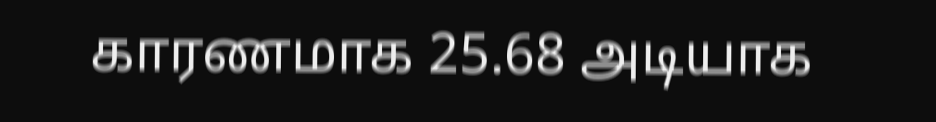காரணமாக 25.68 அடியாக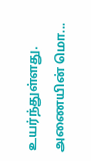உயர்ந்துள்ளது. அணையின் மொ...